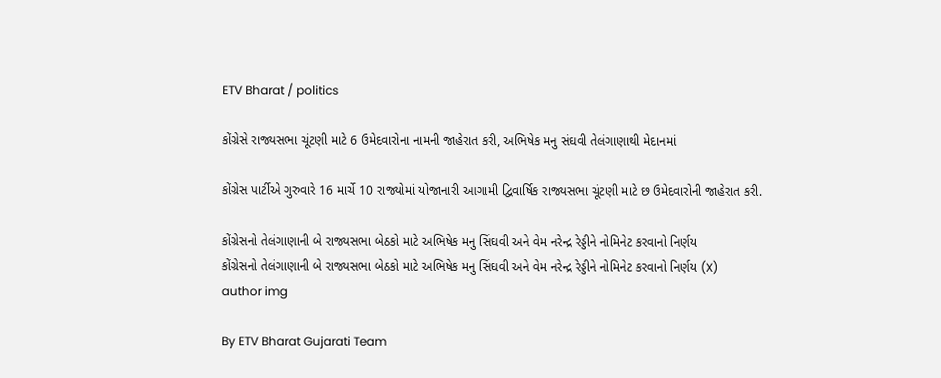ETV Bharat / politics

કોંગ્રેસે રાજ્યસભા ચૂંટણી માટે 6 ઉમેદવારોના નામની જાહેરાત કરી, અભિષેક મનુ સંઘવી તેલંગાણાથી મેદાનમાં

કોંગ્રેસ પાર્ટીએ ગુરુવારે 16 માર્ચે 10 રાજ્યોમાં યોજાનારી આગામી દ્વિવાર્ષિક રાજ્યસભા ચૂંટણી માટે છ ઉમેદવારોની જાહેરાત કરી.

કોંગ્રેસનો તેલંગાણાની બે રાજ્યસભા બેઠકો માટે અભિષેક મનુ સિંઘવી અને વેમ નરેન્દ્ર રેડ્ડીને નોમિનેટ કરવાનો નિર્ણય
કોંગ્રેસનો તેલંગાણાની બે રાજ્યસભા બેઠકો માટે અભિષેક મનુ સિંઘવી અને વેમ નરેન્દ્ર રેડ્ડીને નોમિનેટ કરવાનો નિર્ણય (X)
author img

By ETV Bharat Gujarati Team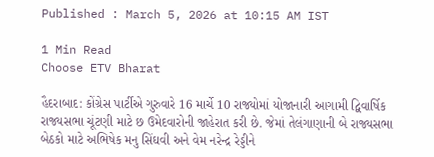Published : March 5, 2026 at 10:15 AM IST

1 Min Read
Choose ETV Bharat

હૈદરાબાદ: કોંગ્રેસ પાર્ટીએ ગુરુવારે 16 માર્ચે 10 રાજ્યોમાં યોજાનારી આગામી દ્વિવાર્ષિક રાજ્યસભા ચૂંટણી માટે છ ઉમેદવારોની જાહેરાત કરી છે. જેમાં તેલંગાણાની બે રાજ્યસભા બેઠકો માટે અભિષેક મનુ સિંઘવી અને વેમ નરેન્દ્ર રેડ્ડીને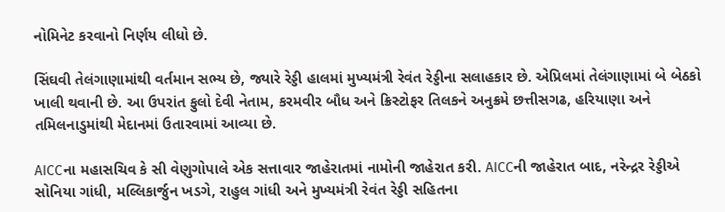નોમિનેટ કરવાનો નિર્ણય લીધો છે.

સિંઘવી તેલંગાણામાંથી વર્તમાન સભ્ય છે, જ્યારે રેડ્ડી હાલમાં મુખ્યમંત્રી રેવંત રેડ્ડીના સલાહકાર છે. એપ્રિલમાં તેલંગાણામાં બે બેઠકો ખાલી થવાની છે. આ ઉપરાંત ફુલો દેવી નેતામ, કરમવીર બૌધ અને ક્રિસ્ટોફર તિલકને અનુક્રમે છત્તીસગઢ, હરિયાણા અને તમિલનાડુમાંથી મેદાનમાં ઉતારવામાં આવ્યા છે.

AICCના મહાસચિવ કે સી વેણુગોપાલે એક સત્તાવાર જાહેરાતમાં નામોની જાહેરાત કરી. AICCની જાહેરાત બાદ, નરેન્દ્રર રેડ્ડીએ સોનિયા ગાંધી, મલ્લિકાર્જુન ખડગે, રાહુલ ગાંધી અને મુખ્યમંત્રી રેવંત રેડ્ડી સહિતના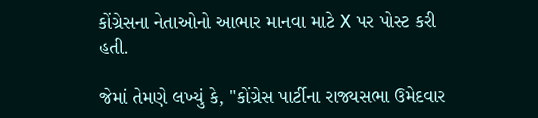કોંગ્રેસના નેતાઓનો આભાર માનવા માટે X પર પોસ્ટ કરી હતી.

જેમાં તેમણે લખ્યું કે, "કોંગ્રેસ પાર્ટીના રાજ્યસભા ઉમેદવાર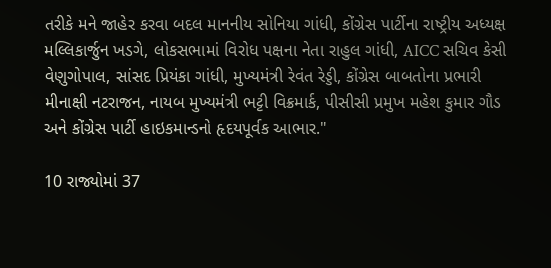તરીકે મને જાહેર કરવા બદલ માનનીય સોનિયા ગાંધી, કોંગ્રેસ પાર્ટીના રાષ્ટ્રીય અધ્યક્ષ મલ્લિકાર્જુન ખડગે, લોકસભામાં વિરોધ પક્ષના નેતા રાહુલ ગાંધી, AICC સચિવ કેસી વેણુગોપાલ, સાંસદ પ્રિયંકા ગાંધી, મુખ્યમંત્રી રેવંત રેડ્ડી, કોંગ્રેસ બાબતોના પ્રભારી મીનાક્ષી નટરાજન, નાયબ મુખ્યમંત્રી ભટ્ટી વિક્રમાર્ક, પીસીસી પ્રમુખ મહેશ કુમાર ગૌડ અને કોંગ્રેસ પાર્ટી હાઇકમાન્ડનો હૃદયપૂર્વક આભાર."

10 રાજ્યોમાં 37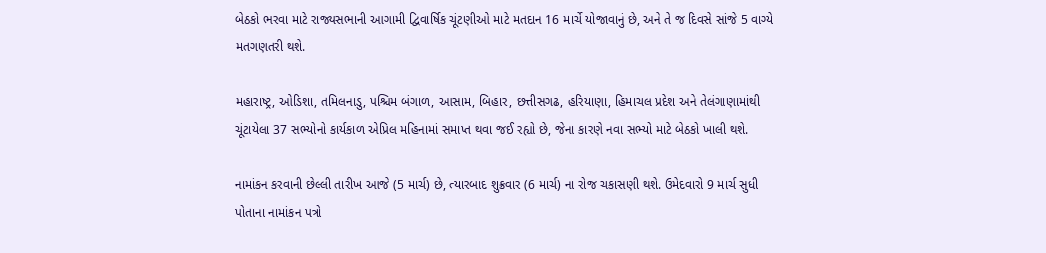બેઠકો ભરવા માટે રાજ્યસભાની આગામી દ્વિવાર્ષિક ચૂંટણીઓ માટે મતદાન 16 માર્ચે યોજાવાનું છે, અને તે જ દિવસે સાંજે 5 વાગ્યે મતગણતરી થશે.

મહારાષ્ટ્ર, ઓડિશા, તમિલનાડુ, પશ્ચિમ બંગાળ, આસામ, બિહાર, છત્તીસગઢ, હરિયાણા, હિમાચલ પ્રદેશ અને તેલંગાણામાંથી ચૂંટાયેલા 37 સભ્યોનો કાર્યકાળ એપ્રિલ મહિનામાં સમાપ્ત થવા જઈ રહ્યો છે, જેના કારણે નવા સભ્યો માટે બેઠકો ખાલી થશે.

નામાંકન કરવાની છેલ્લી તારીખ આજે (5 માર્ચ) છે, ત્યારબાદ શુક્રવાર (6 માર્ચ) ના રોજ ચકાસણી થશે. ઉમેદવારો 9 માર્ચ સુધી પોતાના નામાંકન પત્રો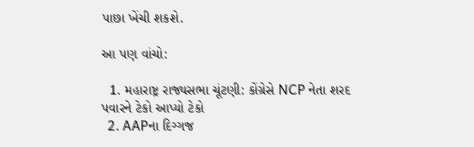પાછા ખેંચી શકશે.

આ પણ વાંચો:

  1. મહારાષ્ટ્ર રાજ્યસભા ચૂંટણી: કોંગ્રેસે NCP નેતા શરદ પવારને ટેકો આપ્યો ટેકો
  2. AAPના દિગ્ગજ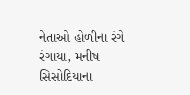નેતાઓ હોળીના રંગે રંગાયા, મનીષ સિસોદિયાના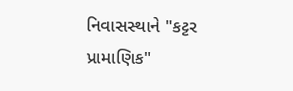નિવાસસ્થાને "કટ્ટર પ્રામાણિક"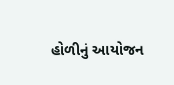હોળીનું આયોજન